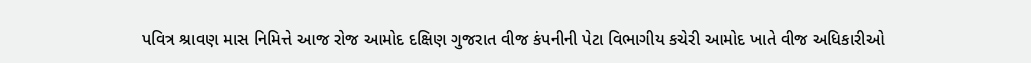પવિત્ર શ્રાવણ માસ નિમિત્તે આજ રોજ આમોદ દક્ષિણ ગુજરાત વીજ કંપનીની પેટા વિભાગીય કચેરી આમોદ ખાતે વીજ અધિકારીઓ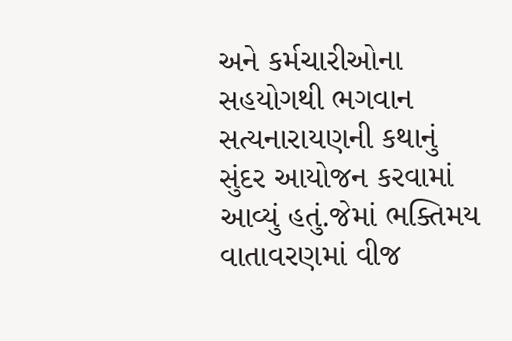અને કર્મચારીઓના સહયોગથી ભગવાન સત્યનારાયણની કથાનું સુંદર આયોજન કરવામાં આવ્યું હતું.જેમાં ભક્તિમય વાતાવરણમાં વીજ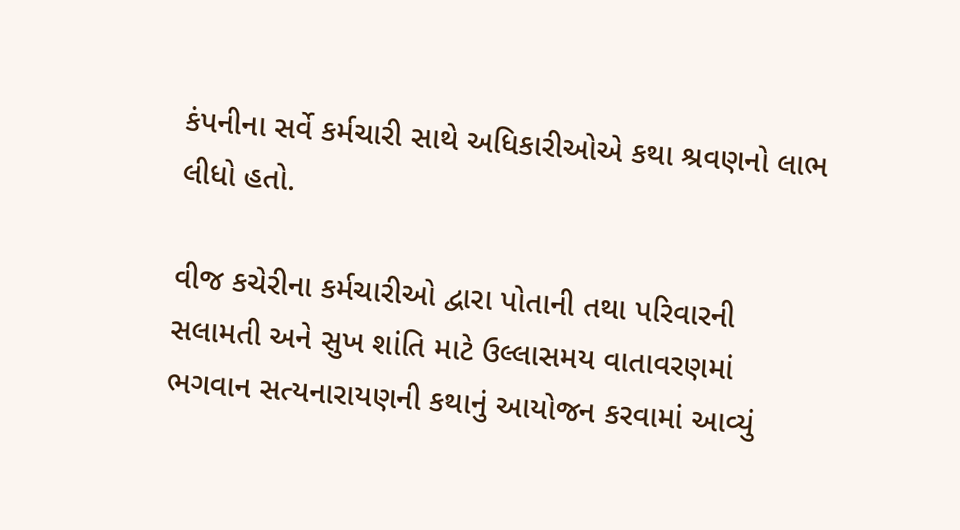કંપનીના સર્વે કર્મચારી સાથે અધિકારીઓએ કથા શ્રવણનો લાભ લીધો હતો.

વીજ કચેરીના કર્મચારીઓ દ્વારા પોતાની તથા પરિવારની સલામતી અને સુખ શાંતિ માટે ઉલ્લાસમય વાતાવરણમાં ભગવાન સત્યનારાયણની કથાનું આયોજન કરવામાં આવ્યું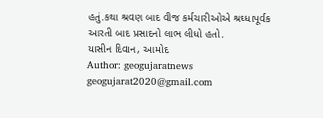હતું.કથા શ્રવણ બાદ વીજ કર્મચારીઓએ શ્રઘ્ધાપૂર્વક આરતી બાદ પ્રસાદનો લાભ લીધો હતો.
યાસીન દિવાન, આમોદ
Author: geogujaratnews
geogujarat2020@gmail.com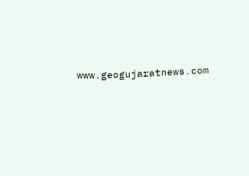www.geogujaratnews.com